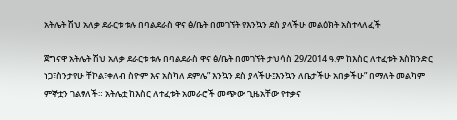አትሌት ሽህ አለቃ ደራርቱ ቱሉ በባልደራስ ዋና ፅ/ቤት በመገኘት የእንኳን ደስ ያላችሁ መልዕክት አስተላለፈች

ጀግናዋ አትሌት ሽህ አለቃ ደራርቱ ቱሉ በባልደራስ ዋና ፅ/ቤት በመገኘት ታህሳስ 29/2014 ዓ.ም ከእስር ለተፈቱት እስክንድር ነጋ፣ስንታየሁ ቸኮል፣ቀለብ ስዮም እና አስካለ ደምሌ” እንኳን ደስ ያላችሁ፤እንኳን ለቤታችሁ አበቃችሁ” በማለት መልካም ምኞቷን ገልፃለች። አትሌቷ ከእስር ለተፈቱት አመራሮች መጭው ጊዜአቸው የተቃና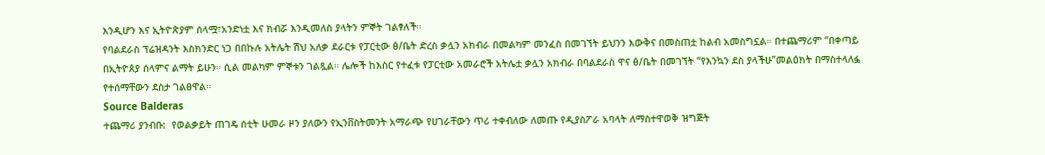እንዲሆን እና ኢትዮጵያም ሰላሟ፣አንድነቷ እና ክብሯ እንዲመለስ ያላትን ምኞት ገልፃለች።
የባልደራስ ፕሬዝዳንት እስክንድር ነጋ በበኩሉ አትሌት ሽህ አለቃ ደራርቱ የፓርቲው ፅ/ቤት ድረስ ቃሏን አክብራ በመልካም መንፈስ በመገኘት ይህንን እውቅና በመስጠቷ ከልብ አመስግኗል። በተጨማሪም “በቀጣይ በኢትዮጰያ ሰላምና ልማት ይሁን። ሲል መልካም ምኞቱን ገልጿል። ሌሎች ከእስር የተፈቱ የፓርቲው አመራሮች አትሌቷ ቃሏን አክብራ በባልደራስ ዋና ፅ/ቤት በመገኘት “የእንኳን ደስ ያላችሁ”መልዕክት በማስተላለፏ የተሰማቸውን ደስታ ገልፀዋል።
Source Balderas
ተጨማሪ ያንብቡ:  የወልቃይት ጠገዴ ሰቲት ሁመራ ዞን ያለውን የኢንቨስትመንት አማራጭ የሀገራቸውን ጥሪ ተቀብለው ለመጡ የዲያስፖራ አባላት ለማስተዋወቅ ዝግጅት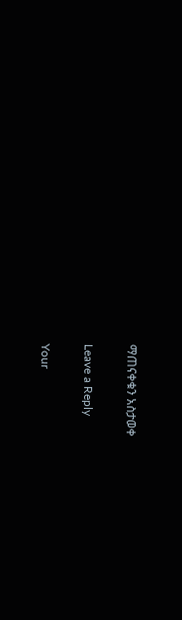ማጠናቀቁን አስታወቀ

Leave a Reply

Your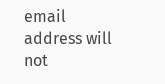email address will not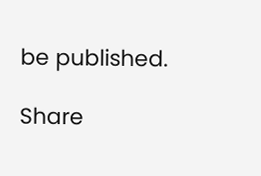be published.

Share